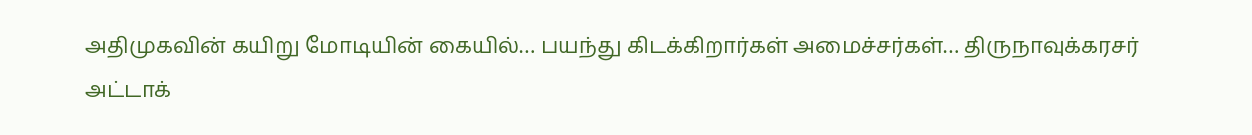அதிமுகவின் கயிறு மோடியின் கையில்… பயந்து கிடக்கிறார்கள் அமைச்சர்கள்… திருநாவுக்கரசர் அட்டாக்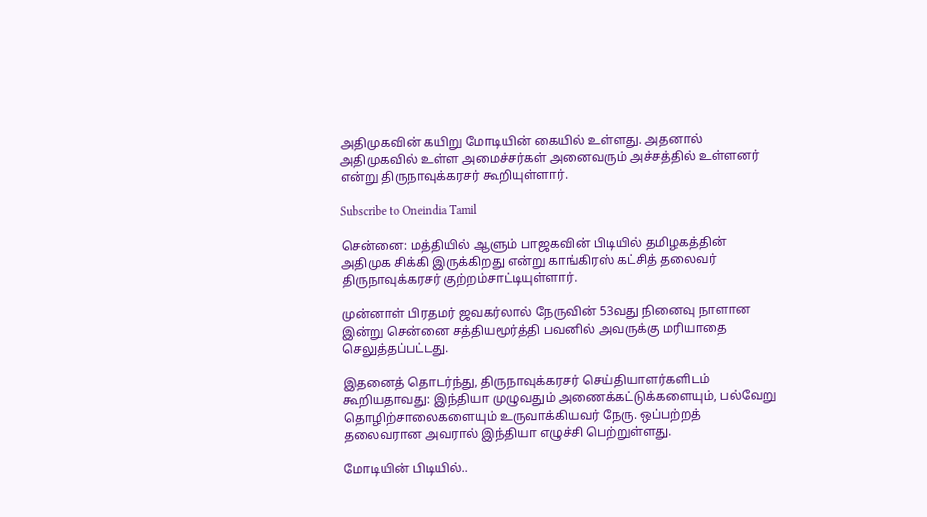அதிமுகவின் கயிறு மோடியின் கையில் உள்ளது. அதனால் அதிமுகவில் உள்ள அமைச்சர்கள் அனைவரும் அச்சத்தில் உள்ளனர் என்று திருநாவுக்கரசர் கூறியுள்ளார்.

Subscribe to Oneindia Tamil

சென்னை: மத்தியில் ஆளும் பாஜகவின் பிடியில் தமிழகத்தின் அதிமுக சிக்கி இருக்கிறது என்று காங்கிரஸ் கட்சித் தலைவர் திருநாவுக்கரசர் குற்றம்சாட்டியுள்ளார்.

முன்னாள் பிரதமர் ஜவகர்லால் நேருவின் 53வது நினைவு நாளான இன்று சென்னை சத்தியமூர்த்தி பவனில் அவருக்கு மரியாதை செலுத்தப்பட்டது.

இதனைத் தொடர்ந்து, திருநாவுக்கரசர் செய்தியாளர்களிடம் கூறியதாவது: இந்தியா முழுவதும் அணைக்கட்டுக்களையும், பல்வேறு தொழிற்சாலைகளையும் உருவாக்கியவர் நேரு. ஒப்பற்றத் தலைவரான அவரால் இந்தியா எழுச்சி பெற்றுள்ளது.

மோடியின் பிடியில்..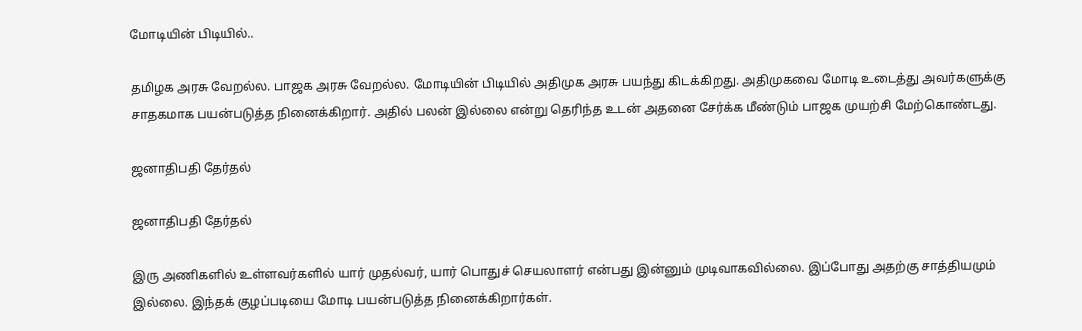மோடியின் பிடியில்..

தமிழக அரசு வேறல்ல. பாஜக அரசு வேறல்ல. மோடியின் பிடியில் அதிமுக அரசு பயந்து கிடக்கிறது. அதிமுகவை மோடி உடைத்து அவர்களுக்கு சாதகமாக பயன்படுத்த நினைக்கிறார். அதில் பலன் இல்லை என்று தெரிந்த உடன் அதனை சேர்க்க மீண்டும் பாஜக முயற்சி மேற்கொண்டது.

ஜனாதிபதி தேர்தல்

ஜனாதிபதி தேர்தல்

இரு அணிகளில் உள்ளவர்களில் யார் முதல்வர், யார் பொதுச் செயலாளர் என்பது இன்னும் முடிவாகவில்லை. இப்போது அதற்கு சாத்தியமும் இல்லை. இந்தக் குழப்படியை மோடி பயன்படுத்த நினைக்கிறார்கள்.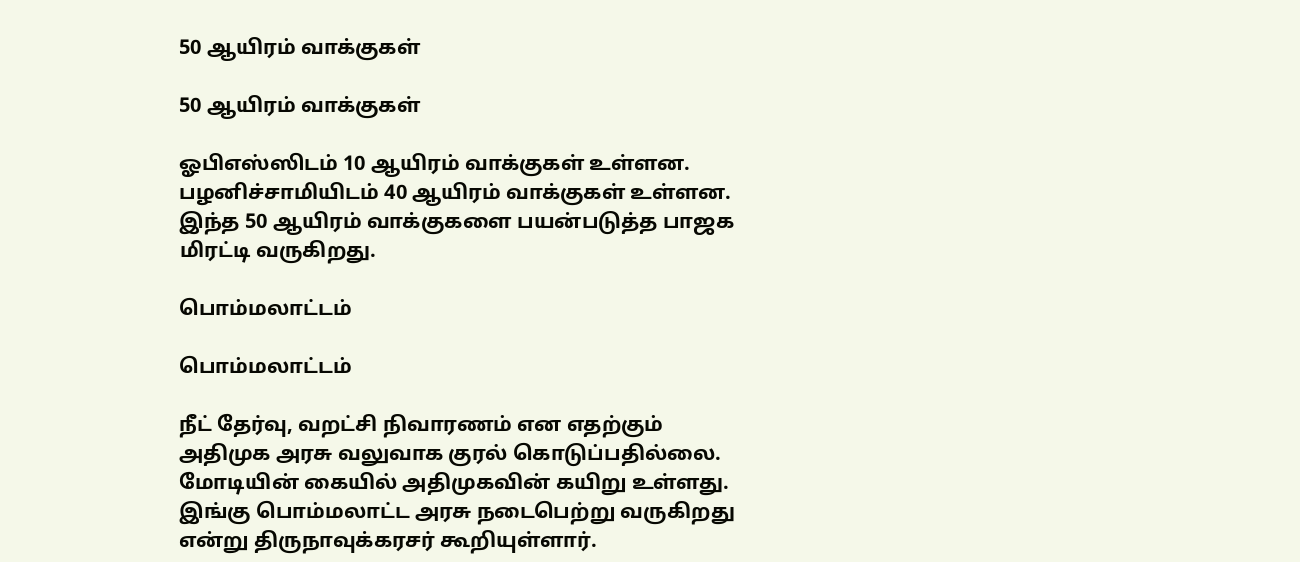50 ஆயிரம் வாக்குகள்

50 ஆயிரம் வாக்குகள்

ஓபிஎஸ்ஸிடம் 10 ஆயிரம் வாக்குகள் உள்ளன. பழனிச்சாமியிடம் 40 ஆயிரம் வாக்குகள் உள்ளன. இந்த 50 ஆயிரம் வாக்குகளை பயன்படுத்த பாஜக மிரட்டி வருகிறது.

பொம்மலாட்டம்

பொம்மலாட்டம்

நீட் தேர்வு, வறட்சி நிவாரணம் என எதற்கும் அதிமுக அரசு வலுவாக குரல் கொடுப்பதில்லை. மோடியின் கையில் அதிமுகவின் கயிறு உள்ளது. இங்கு பொம்மலாட்ட அரசு நடைபெற்று வருகிறது என்று திருநாவுக்கரசர் கூறியுள்ளார்.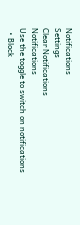Notifications
Settings
Clear Notifications
Notifications
Use the toggle to switch on notifications
  • Block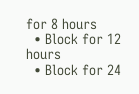for 8 hours
  • Block for 12 hours
  • Block for 24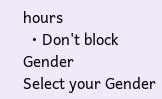hours
  • Don't block
Gender
Select your Gender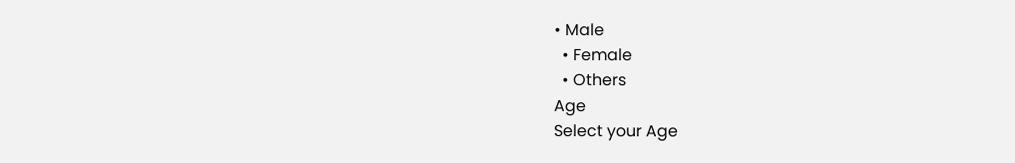• Male
  • Female
  • Others
Age
Select your Age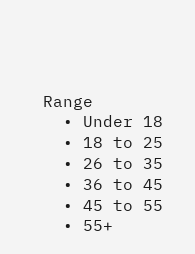Range
  • Under 18
  • 18 to 25
  • 26 to 35
  • 36 to 45
  • 45 to 55
  • 55+